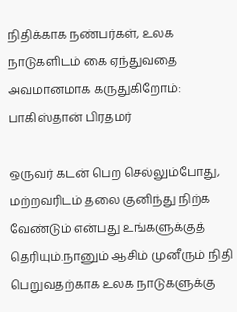நிதிக்காக நண்பர்கள், உலக நாடுகளிடம் கை ஏந்துவதை அவமானமாக கருதுகிறோம்: பாகிஸ்தான் பிரதமர்

ஒருவர் கடன் பெற செல்லும்போது, மற்றவரிடம் தலை குனிந்து நிற்க வேண்டும் என்பது உங்களுக்குத் தெரியும்.நானும் ஆசிம் முனீரும் நிதி பெறுவதற்காக உலக நாடுகளுக்கு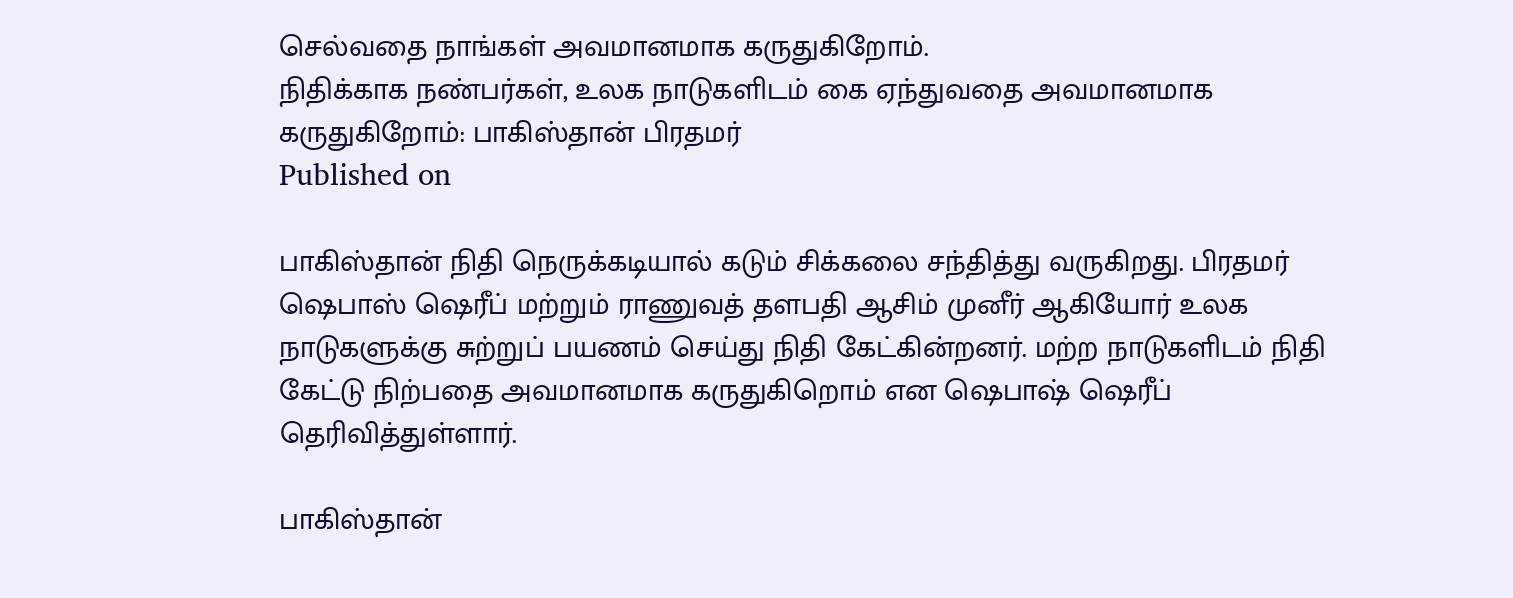செல்வதை நாங்கள் அவமானமாக கருதுகிறோம்.
நிதிக்காக நண்பர்கள், உலக நாடுகளிடம் கை ஏந்துவதை அவமானமாக கருதுகிறோம்: பாகிஸ்தான் பிரதமர்
Published on

பாகிஸ்தான் நிதி நெருக்கடியால் கடும் சிக்கலை சந்தித்து வருகிறது. பிரதமர் ஷெபாஸ் ஷெரீப் மற்றும் ராணுவத் தளபதி ஆசிம் முனீர் ஆகியோர் உலக நாடுகளுக்கு சுற்றுப் பயணம் செய்து நிதி கேட்கின்றனர். மற்ற நாடுகளிடம் நிதி கேட்டு நிற்பதை அவமானமாக கருதுகிறொம் என ஷெபாஷ் ஷெரீப் தெரிவித்துள்ளார்.

பாகிஸ்தான்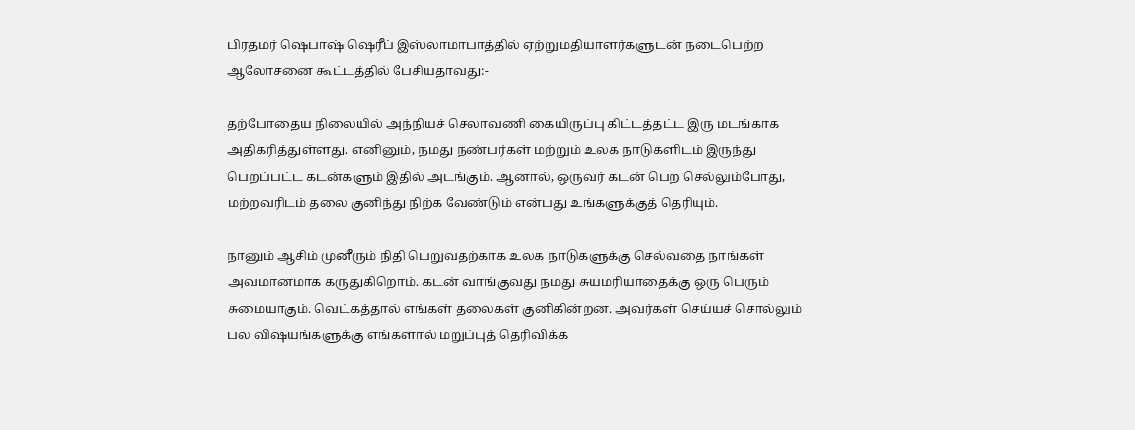பிரதமர் ஷெபாஷ் ஷெரீப் இஸ்லாமாபாத்தில் ஏற்றுமதியாளர்களுடன் நடைபெற்ற ஆலோசனை கூட்டத்தில் பேசியதாவது:-

தற்போதைய நிலையில் அந்நியச் செலாவணி கையிருப்பு கிட்டத்தட்ட இரு மடங்காக அதிகரித்துள்ளது. எனினும், நமது நண்பர்கள் மற்றும் உலக நாடுகளிடம் இருந்து பெறப்பட்ட கடன்களும் இதில் அடங்கும். ஆனால், ஒருவர் கடன் பெற செல்லும்போது, மற்றவரிடம் தலை குனிந்து நிற்க வேண்டும் என்பது உங்களுக்குத் தெரியும்.

நானும் ஆசிம் முனீரும் நிதி பெறுவதற்காக உலக நாடுகளுக்கு செல்வதை நாங்கள் அவமானமாக கருதுகிறொம். கடன் வாங்குவது நமது சுயமரியாதைக்கு ஒரு பெரும் சுமையாகும். வெட்கத்தால் எங்கள் தலைகள் குனிகின்றன. அவர்கள் செய்யச் சொல்லும் பல விஷயங்களுக்கு எங்களால் மறுப்புத் தெரிவிக்க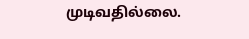முடிவதில்லை.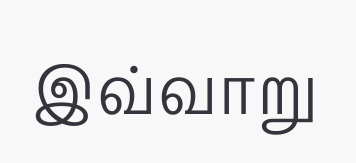இவ்வாறு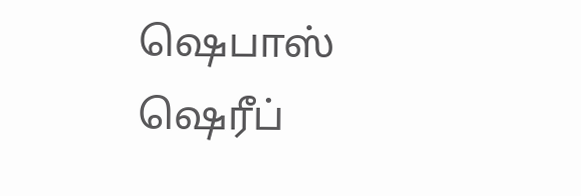ஷெபாஸ் ஷெரீப்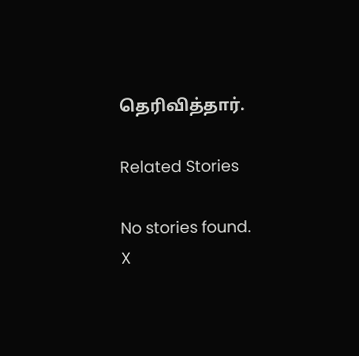தெரிவித்தார்.

Related Stories

No stories found.
X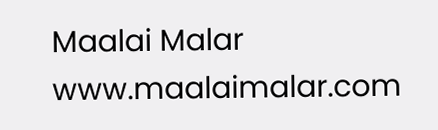Maalai Malar
www.maalaimalar.com